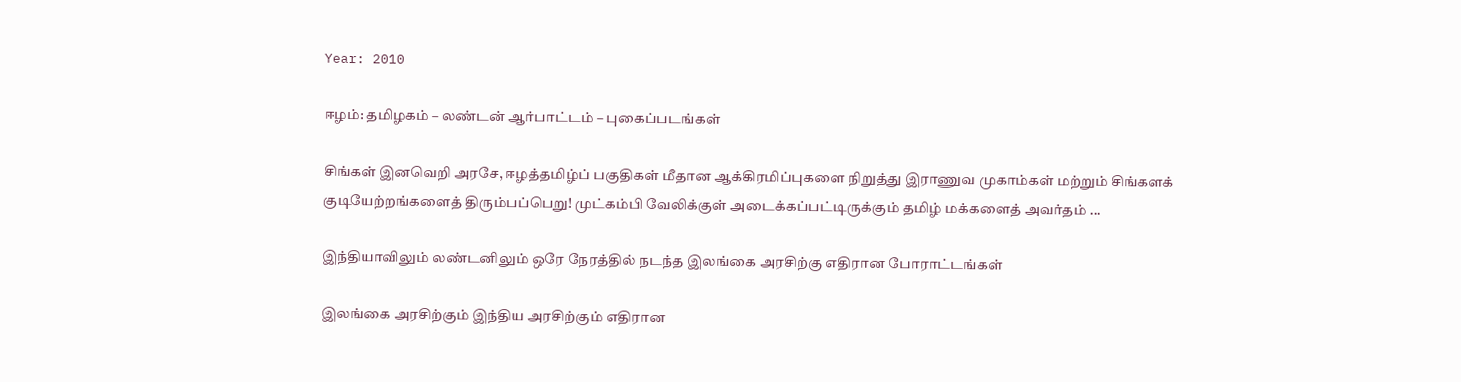Year: 2010

ஈழம்: தமிழகம் – லண்டன் ஆர்பாட்டம் – புகைப்படங்கள்

சிங்கள் இனவெறி அரசே, ஈழத்தமிழ்ப் பகுதிகள் மீதான ஆக்கிரமிப்புகளை நிறுத்து இராணுவ முகாம்கள் மற்றும் சிங்களக் குடியேற்றங்களைத் திரும்பப்பெறு! முட்கம்பி வேலிக்குள் அடைக்கப்பட்டிருக்கும் தமிழ் மக்களைத் அவர்தம் ...

இந்தியாவிலும் லண்டனிலும் ஒரே நேரத்தில் நடந்த இலங்கை அரசிற்கு எதிரான போராட்டங்கள்

இலங்கை அரசிற்கும் இந்திய அரசிற்கும் எதிரான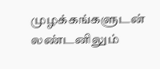முழக்கங்களுடன் லண்டனிலும்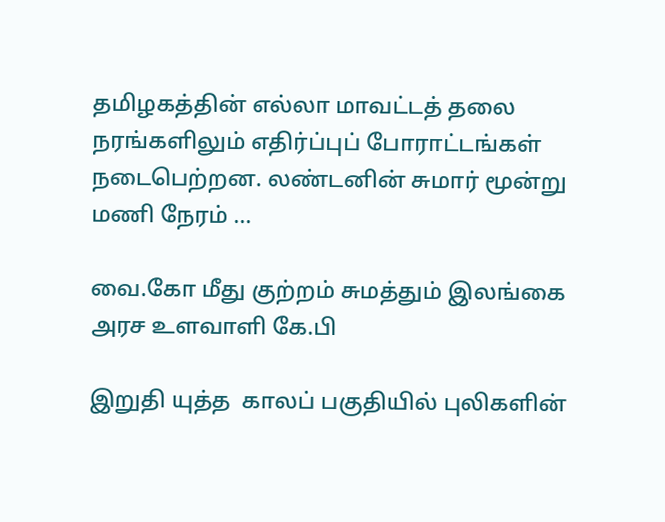தமிழகத்தின் எல்லா மாவட்டத் தலை நரங்களிலும் எதிர்ப்புப் போராட்டங்கள் நடைபெற்றன. லண்டனின் சுமார் மூன்று மணி நேரம் ...

வை.கோ மீது குற்றம் சுமத்தும் இலங்கை அரச உளவாளி கே.பி

இறுதி யுத்த  காலப் பகுதியில் புலிகளின்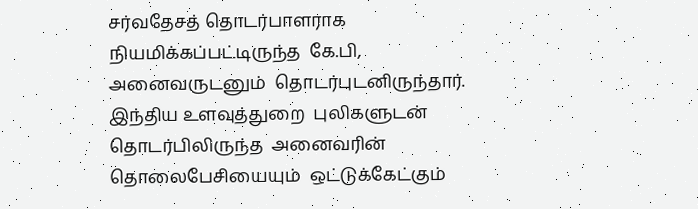சர்வதேசத் தொடர்பாளராக நியமிக்கப்பட்டிருந்த  கே.பி,  அனைவருடனும்  தொடர்புடனிருந்தார். இந்திய உளவுத்துறை  புலிகளுடன்  தொடர்பிலிருந்த  அனைவரின் தொலைபேசியையும்  ஒட்டுக்கேட்கும்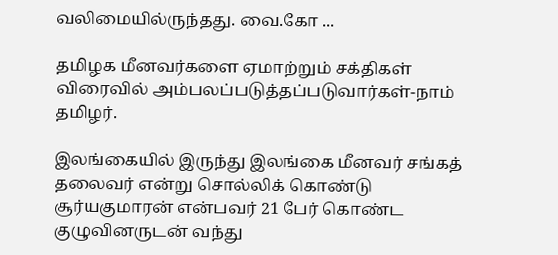வலிமையில்ருந்தது. வை.கோ ...

தமிழக மீனவர்களை ஏமாற்றும் சக்திகள் விரைவில் அம்பலப்படுத்தப்படுவார்கள்-நாம் தமிழர்.

இலங்கையில் இருந்து இலங்கை மீனவர் சங்கத் தலைவர் என்று சொல்லிக் கொண்டு சூர்யகுமாரன் என்பவர் 21 பேர் கொண்ட குழுவினருடன் வந்து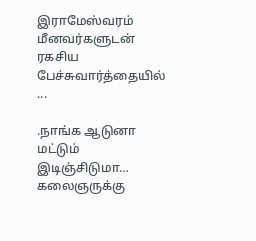இராமேஸ்வரம் மீனவர்களுடன் ரகசிய பேச்சுவார்த்தையில் ...

.நாங்க ஆடுனா மட்டும் இடிஞ்சிடுமா… கலைஞருக்கு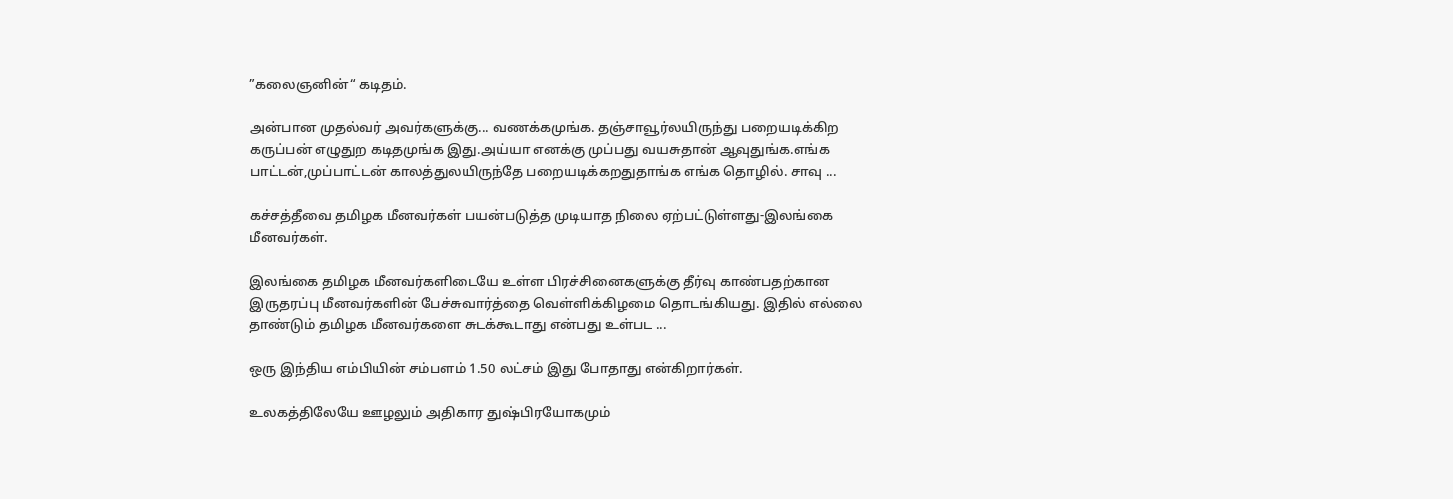”கலைஞனின்“ கடிதம்.

அன்பான முதல்வர் அவர்களுக்கு... வணக்கமுங்க. தஞ்சாவூர்லயிருந்து பறையடிக்கிற கருப்பன் எழுதுற கடிதமுங்க இது.அய்யா எனக்கு முப்பது வயசுதான் ஆவுதுங்க.எங்க பாட்டன்,முப்பாட்டன் காலத்துலயிருந்தே பறையடிக்கறதுதாங்க எங்க தொழில். சாவு ...

கச்சத்தீவை தமிழக மீனவர்கள் பயன்படுத்த முடியாத நிலை ஏற்பட்டுள்ளது-இலங்கை மீனவர்கள்.

இலங்கை தமிழக மீனவர்களிடையே உள்ள பிரச்சினைகளுக்கு தீர்வு காண்பதற்கான இருதரப்பு மீனவர்களின் பேச்சுவார்த்தை வெள்ளிக்கிழமை தொடங்கியது. இதில் எல்லை தாண்டும் தமிழக மீனவர்களை சுடக்கூடாது என்பது உள்பட ...

ஒரு இந்திய எம்பியின் சம்பளம் 1.50 லட்சம் இது போதாது என்கிறார்கள்.

உலகத்திலேயே ஊழலும் அதிகார துஷ்பிரயோகமும்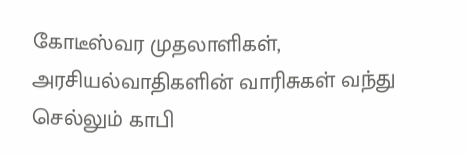கோடீஸ்வர முதலாளிகள், அரசியல்வாதிகளின் வாரிசுகள் வந்து செல்லும் காபி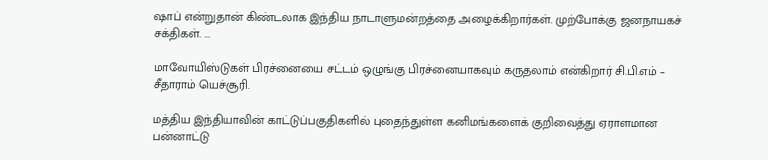ஷாப் என்றுதான் கிண்டலாக இந்திய நாடாளுமன்றத்தை அழைக்கிறார்கள். முற்போக்கு ஜனநாயகச் சக்திகள். ...

மாவோயிஸ்டுகள் பிரச்னையை சட்டம் ஒழுங்கு பிரச்னையாகவும் கருதலாம் என்கிறார் சி.பி.எம் – சீதாராம் யெச்சூரி.

மத்திய இந்தியாவின் காட்டுப்பகுதிகளில் புதைந்துள்ள கனிமங்களைக் குறிவைத்து ஏராளமான பன்னாட்டு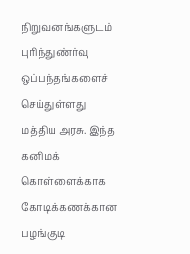நிறுவனங்களுடம் புரிந்துண்ர்வு ஒப்பந்தங்களைச் செய்துள்ளது மத்திய அரசு. இந்த கனிமக் கொள்ளைக்காக கோடிக்கணக்கான பழங்குடி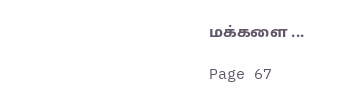மக்களை ...

Page 67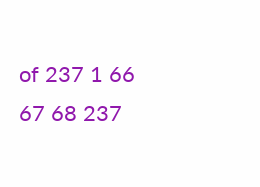of 237 1 66 67 68 237